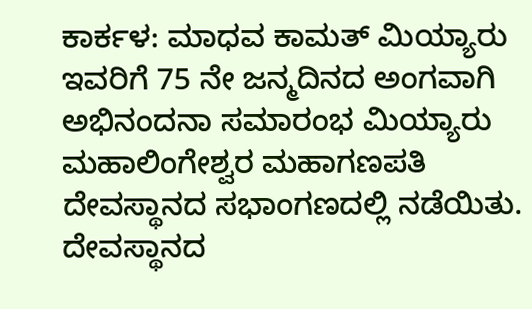ಕಾರ್ಕಳ: ಮಾಧವ ಕಾಮತ್ ಮಿಯ್ಯಾರು ಇವರಿಗೆ 75 ನೇ ಜನ್ಮದಿನದ ಅಂಗವಾಗಿ ಅಭಿನಂದನಾ ಸಮಾರಂಭ ಮಿಯ್ಯಾರು ಮಹಾಲಿಂಗೇಶ್ವರ ಮಹಾಗಣಪತಿ ದೇವಸ್ಥಾನದ ಸಭಾಂಗಣದಲ್ಲಿ ನಡೆಯಿತು.
ದೇವಸ್ಥಾನದ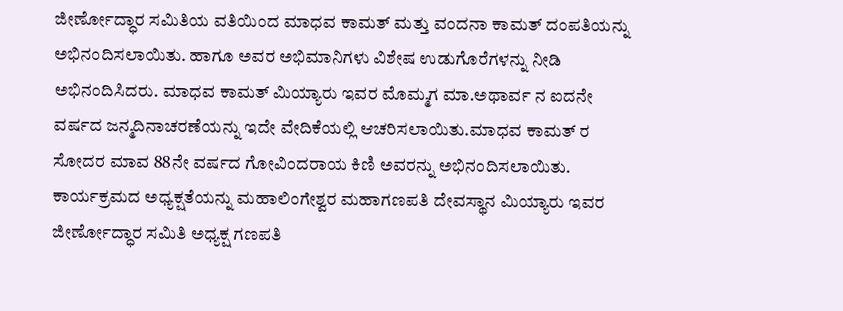ಜೀರ್ಣೋದ್ಧಾರ ಸಮಿತಿಯ ವತಿಯಿಂದ ಮಾಧವ ಕಾಮತ್ ಮತ್ತು ವಂದನಾ ಕಾಮತ್ ದಂಪತಿಯನ್ನು ಅಭಿನಂದಿಸಲಾಯಿತು. ಹಾಗೂ ಅವರ ಅಭಿಮಾನಿಗಳು ವಿಶೇಷ ಉಡುಗೊರೆಗಳನ್ನು ನೀಡಿ ಅಭಿನಂದಿಸಿದರು. ಮಾಧವ ಕಾಮತ್ ಮಿಯ್ಯಾರು ಇವರ ಮೊಮ್ಮಗ ಮಾ.ಅಥಾರ್ವ ನ ಐದನೇ ವರ್ಷದ ಜನ್ಮದಿನಾಚರಣೆಯನ್ನು ಇದೇ ವೇದಿಕೆಯಲ್ಲಿ ಆಚರಿಸಲಾಯಿತು.ಮಾಧವ ಕಾಮತ್ ರ ಸೋದರ ಮಾವ 88ನೇ ವರ್ಷದ ಗೋವಿಂದರಾಯ ಕಿಣಿ ಅವರನ್ನು ಅಭಿನಂದಿಸಲಾಯಿತು.
ಕಾರ್ಯಕ್ರಮದ ಅಧ್ಯಕ್ಷತೆಯನ್ನು ಮಹಾಲಿಂಗೇಶ್ವರ ಮಹಾಗಣಪತಿ ದೇವಸ್ಥಾನ ಮಿಯ್ಯಾರು ಇವರ ಜೀರ್ಣೋದ್ಧಾರ ಸಮಿತಿ ಅಧ್ಯಕ್ಷ ಗಣಪತಿ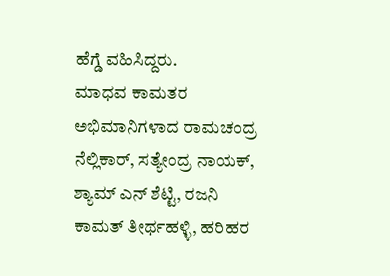ಹೆಗ್ಡೆ ವಹಿಸಿದ್ದರು.
ಮಾಧವ ಕಾಮತರ ಅಭಿಮಾನಿಗಳಾದ ರಾಮಚಂದ್ರ ನೆಲ್ಲಿಕಾರ್, ಸತ್ಯೇಂದ್ರ ನಾಯಕ್, ಶ್ಯಾಮ್ ಎನ್ ಶೆಟ್ಟಿ, ರಜನಿ ಕಾಮತ್ ತೀರ್ಥಹಳ್ಳಿ, ಹರಿಹರ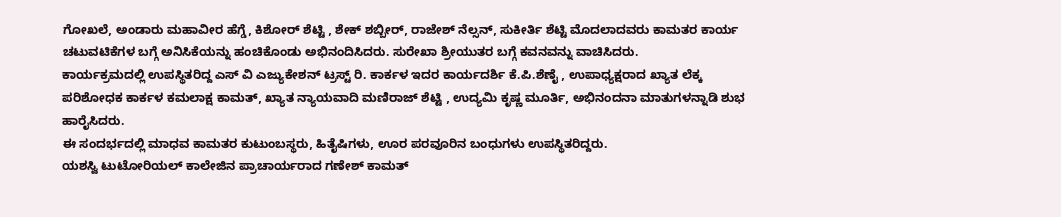ಗೋಖಲೆ, ಅಂಡಾರು ಮಹಾವೀರ ಹೆಗ್ಡೆ, ಕಿಶೋರ್ ಶೆಟ್ಟಿ , ಶೇಕ್ ಶಬ್ಬೀರ್, ರಾಜೇಶ್ ನೆಲ್ಸನ್, ಸುಕೀರ್ತಿ ಶೆಟ್ಟಿ ಮೊದಲಾದವರು ಕಾಮತರ ಕಾರ್ಯ ಚಟುವಟಿಕೆಗಳ ಬಗ್ಗೆ ಅನಿಸಿಕೆಯನ್ನು ಹಂಚಿಕೊಂಡು ಅಭಿನಂದಿಸಿದರು. ಸುರೇಖಾ ಶ್ರೀಯುತರ ಬಗ್ಗೆ ಕವನವನ್ನು ವಾಚಿಸಿದರು.
ಕಾರ್ಯಕ್ರಮದಲ್ಲಿ ಉಪಸ್ಥಿತರಿದ್ದ ಎಸ್ ವಿ ಎಜ್ಯುಕೇಶನ್ ಟ್ರಸ್ಟ್ ರಿ. ಕಾರ್ಕಳ ಇದರ ಕಾರ್ಯದರ್ಶಿ ಕೆ.ಪಿ.ಶೆಣೈ , ಉಪಾಧ್ಯಕ್ಷರಾದ ಖ್ಯಾತ ಲೆಕ್ಕ ಪರಿಶೋಧಕ ಕಾರ್ಕಳ ಕಮಲಾಕ್ಷ ಕಾಮತ್, ಖ್ಯಾತ ನ್ಯಾಯವಾದಿ ಮಣಿರಾಜ್ ಶೆಟ್ಟಿ , ಉದ್ಯಮಿ ಕೃಷ್ಣ ಮೂರ್ತಿ, ಅಭಿನಂದನಾ ಮಾತುಗಳನ್ನಾಡಿ ಶುಭ ಹಾರೈಸಿದರು.
ಈ ಸಂದರ್ಭದಲ್ಲಿ ಮಾಧವ ಕಾಮತರ ಕುಟುಂಬಸ್ಥರು, ಹಿತೈಷಿಗಳು, ಊರ ಪರವೂರಿನ ಬಂಧುಗಳು ಉಪಸ್ಥಿತರಿದ್ದರು.
ಯಶಸ್ವಿ ಟುಟೋರಿಯಲ್ ಕಾಲೇಜಿನ ಪ್ರಾಚಾರ್ಯರಾದ ಗಣೇಶ್ ಕಾಮತ್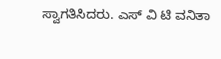ಸ್ವಾಗತಿಸಿದರು. ಎಸ್ ವಿ ಟಿ ವನಿತಾ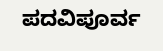ಪದವಿಪೂರ್ವ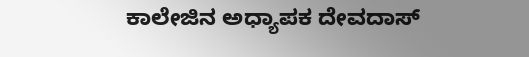ಕಾಲೇಜಿನ ಅಧ್ಯಾಪಕ ದೇವದಾಸ್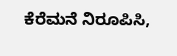ಕೆರೆಮನೆ ನಿರೂಪಿಸಿ,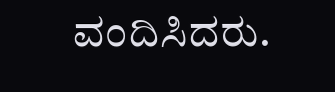ವಂದಿಸಿದರು.